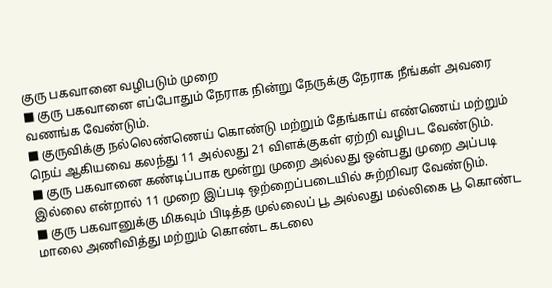குரு பகவானை வழிபடும் முறை
■ குரு பகவானை எப்போதும் நேராக நின்று நேருக்கு நேராக நீங்கள் அவரை வணங்க வேண்டும்.
■ குருவிக்கு நல்லெண்ணெய் கொண்டு மற்றும் தேங்காய் எண்ணெய் மற்றும் நெய் ஆகியவை கலந்து 11 அல்லது 21 விளக்குகள் ஏற்றி வழிபட வேண்டும்.
■ குரு பகவானை கண்டிப்பாக மூன்று முறை அல்லது ஒன்பது முறை அப்படி இல்லை என்றால் 11 முறை இப்படி ஒற்றைப்படையில் சுற்றிவர வேண்டும்.
■ குரு பகவானுக்கு மிகவும் பிடித்த முல்லைப் பூ அல்லது மல்லிகை பூ கொண்ட மாலை அணிவித்து மற்றும் கொண்ட கடலை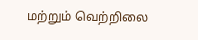மற்றும் வெற்றிலை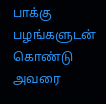பாக்கு பழங்களுடன் கொண்டு அவரை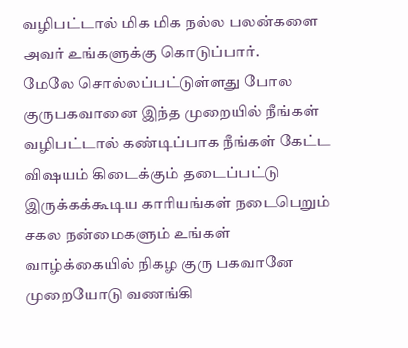வழிபட்டால் மிக மிக நல்ல பலன்களை அவர் உங்களுக்கு கொடுப்பார்.
மேலே சொல்லப்பட்டுள்ளது போல குருபகவானை இந்த முறையில் நீங்கள் வழிபட்டால் கண்டிப்பாக நீங்கள் கேட்ட விஷயம் கிடைக்கும் தடைப்பட்டு இருக்கக்கூடிய காரியங்கள் நடைபெறும் சகல நன்மைகளும் உங்கள் வாழ்க்கையில் நிகழ குரு பகவானே முறையோடு வணங்கி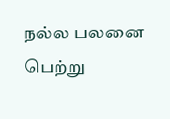நல்ல பலனை பெற்று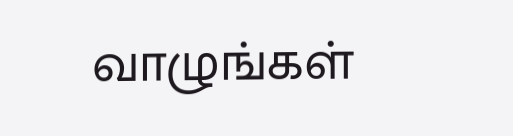வாழுங்கள்